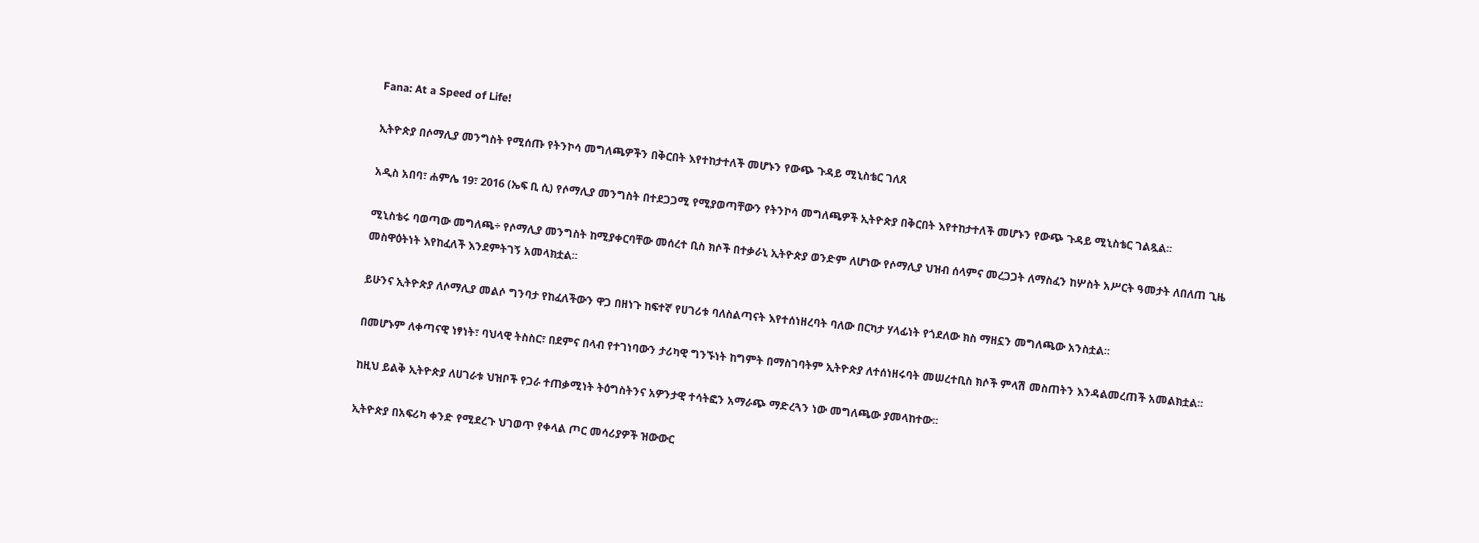Fana: At a Speed of Life!

ኢትዮጵያ በሶማሊያ መንግስት የሚሰጡ የትንኮሳ መግለጫዎችን በቅርበት እየተከታተለች መሆኑን የውጭ ጉዳይ ሚኒስቴር ገለጸ

አዲስ አበባ፣ ሐምሌ 19፣ 2016 (ኤፍ ቢ ሲ) የሶማሊያ መንግስት በተደጋጋሚ የሚያወጣቸውን የትንኮሳ መግለጫዎች ኢትዮጵያ በቅርበት እየተከታተለች መሆኑን የውጭ ጉዳይ ሚኒስቴር ገልጿል፡፡

ሚኒስቴሩ ባወጣው መግለጫ÷ የሶማሊያ መንግስት ከሚያቀርባቸው መሰረተ ቢስ ክሶች በተቃራኒ ኢትዮጵያ ወንድም ለሆነው የሶማሊያ ህዝብ ሰላምና መረጋጋት ለማስፈን ከሦስት አሥርት ዓመታት ለበለጠ ጊዜ መስዋዕትነት እየከፈለች እንደምትገኝ አመላክቷል፡፡

ይሁንና ኢትዮጵያ ለሶማሊያ መልሶ ግንባታ የከፈለችውን ዋጋ በዘነጉ ከፍተኛ የሀገሪቱ ባለስልጣናት እየተሰነዘረባት ባለው በርካታ ሃላፊነት የጎደለው ክስ ማዘኗን መግለጫው አንስቷል፡፡

በመሆኑም ለቀጣናዊ ነፃነት፣ ባህላዊ ትስስር፣ በደምና በላብ የተገነባውን ታሪካዊ ግንኙነት ከግምት በማስገባትም ኢትዮጵያ ለተሰነዘሩባት መሠረተቢስ ክሶች ምላሽ መስጠትን እንዳልመረጠች አመልክቷል፡፡

ከዚህ ይልቅ ኢትዮጵያ ለሀገራቱ ህዝቦች የጋራ ተጠቃሚነት ትዕግስትንና አዎንታዊ ተሳትፎን አማራጭ ማድረጓን ነው መግለጫው ያመላከተው፡፡

ኢትዮጵያ በአፍሪካ ቀንድ የሚደረጉ ህገወጥ የቀላል ጦር መሳሪያዎች ዝውውር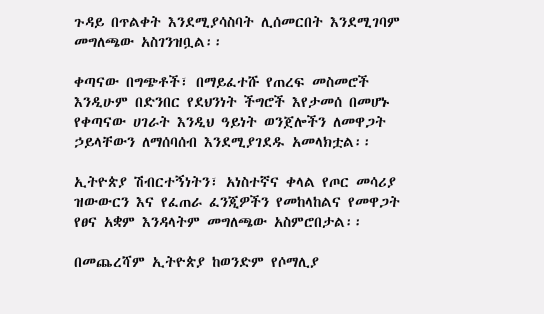ጉዳይ በጥልቀት እንደሚያሳስባት ሊሰመርበት እንደሚገባም መግለጫው አስገንዝቧል፡፡

ቀጣናው በግጭቶች፣ በማይፈተሹ የጠረፍ መስመሮች እንዲሁም በድንበር የደህንነት ችግሮች እየታመሰ በመሆኑ የቀጣናው ሀገራት እንዲህ ዓይነት ወንጀሎችን ለመዋጋት ኃይላቸውን ለማሰባሰብ እንደሚያገደዱ አመላክቷል፡፡

ኢትዮጵያ ሽብርተኝነትን፣ አነስተኛና ቀላል የጦር መሳሪያ ዝውውርን እና የፈጠራ ፈንጂዎችን የመከላከልና የመዋጋት የፀና አቋም እንዳላትም መግለጫው አስምሮበታል፡፡

በመጨረሻም ኢትዮጵያ ከወንድም የሶማሊያ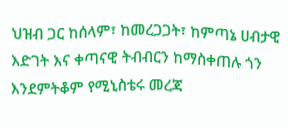ህዝብ ጋር ከሰላም፣ ከመረጋጋት፣ ከምጣኔ ሀብታዊ እድገት እና ቀጣናዊ ትብብርን ከማስቀጠሉ ጎን እንደምትቆም የሚኒስቴሩ መረጃ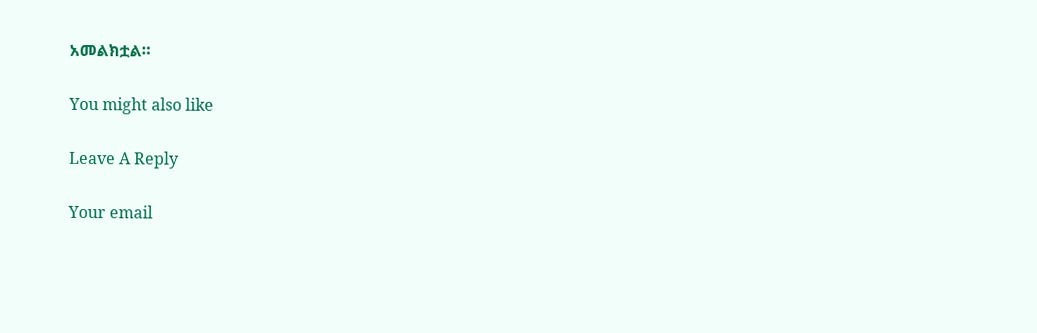አመልክቷል።

You might also like

Leave A Reply

Your email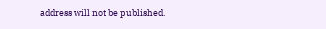address will not be published.